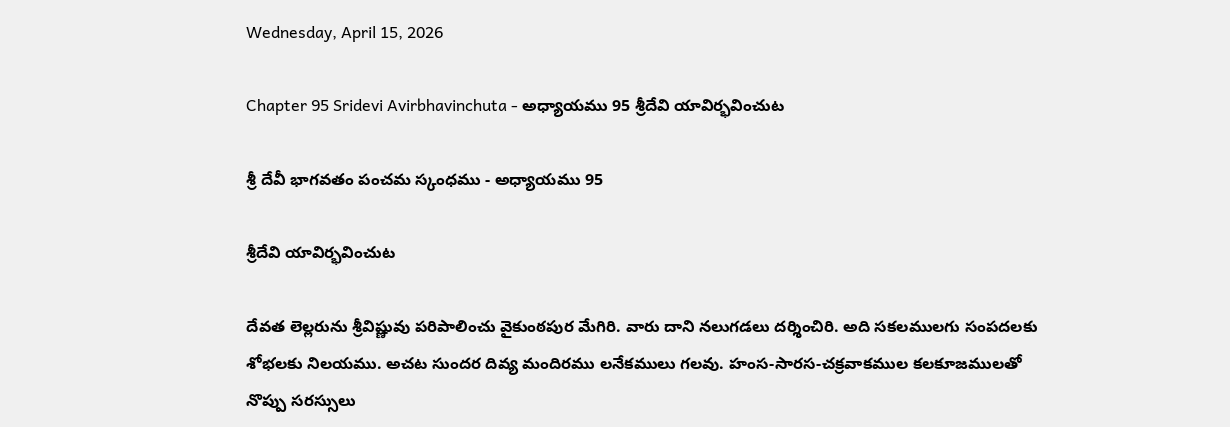Wednesday, April 15, 2026

Chapter 95 Sridevi Avirbhavinchuta - అధ్యాయము 95 శ్రీదేవి యావిర్భవించుట

శ్రీ దేవీ భాగవతం పంచమ స్కంధము - అధ్యాయము 95

శ్రీదేవి యావిర్భవించుట

దేవత లెల్లరును శ్రీవిష్ణువు పరిపాలించు వైకుంఠపుర మేగిరి. వారు దాని నలుగడలు దర్శించిరి. అది సకలములగు సంపదలకు శోభలకు నిలయము. అచట సుందర దివ్య మందిరము లనేకములు గలవు. హంస-సారస-చక్రవాకముల కలకూజములతో నొప్పు సరస్సులు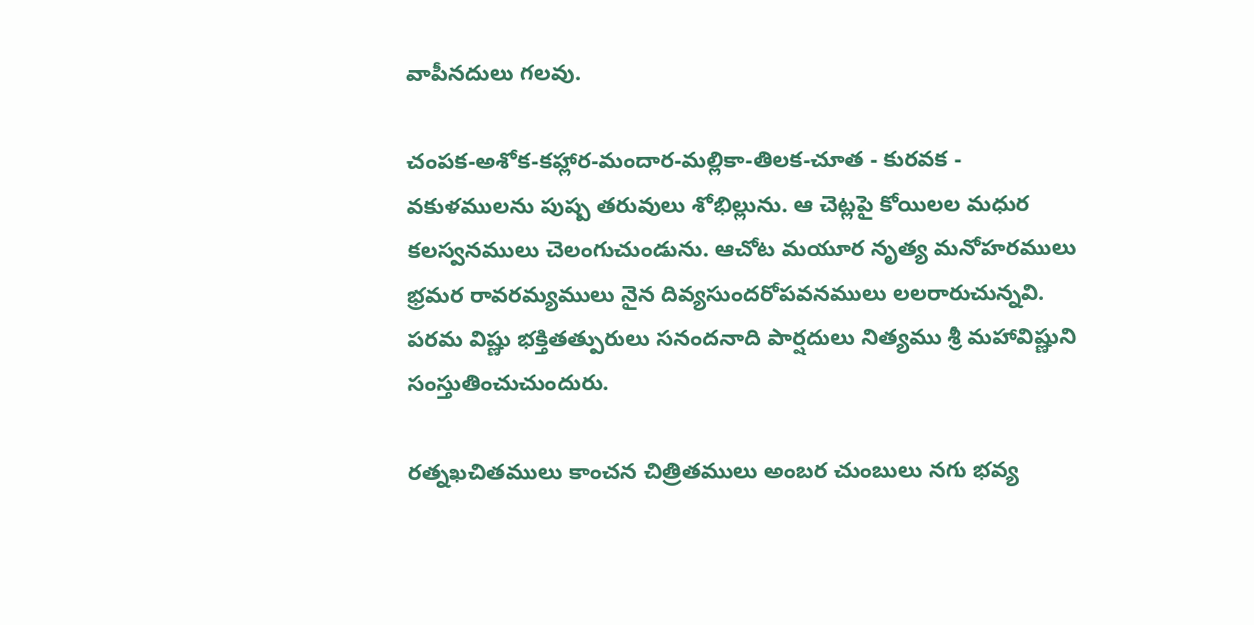వాపీనదులు గలవు.

చంపక-అశోక-కహ్లార-మందార-మల్లికా-తిలక-చూత - కురవక - వకుళములను పుష్ప తరువులు శోభిల్లును. ఆ చెట్లపై కోయిలల మధుర కలస్వనములు చెలంగుచుండును. ఆచోట మయూర నృత్య మనోహరములు భ్రమర రావరమ్యములు నైన దివ్యసుందరోపవనములు లలరారుచున్నవి. పరమ విష్ణు భక్తితత్పురులు సనందనాది పార్షదులు నిత్యము శ్రీ మహావిష్ణుని సంస్తుతించుచుందురు.

రత్నఖచితములు కాంచన చిత్రితములు అంబర చుంబులు నగు భవ్య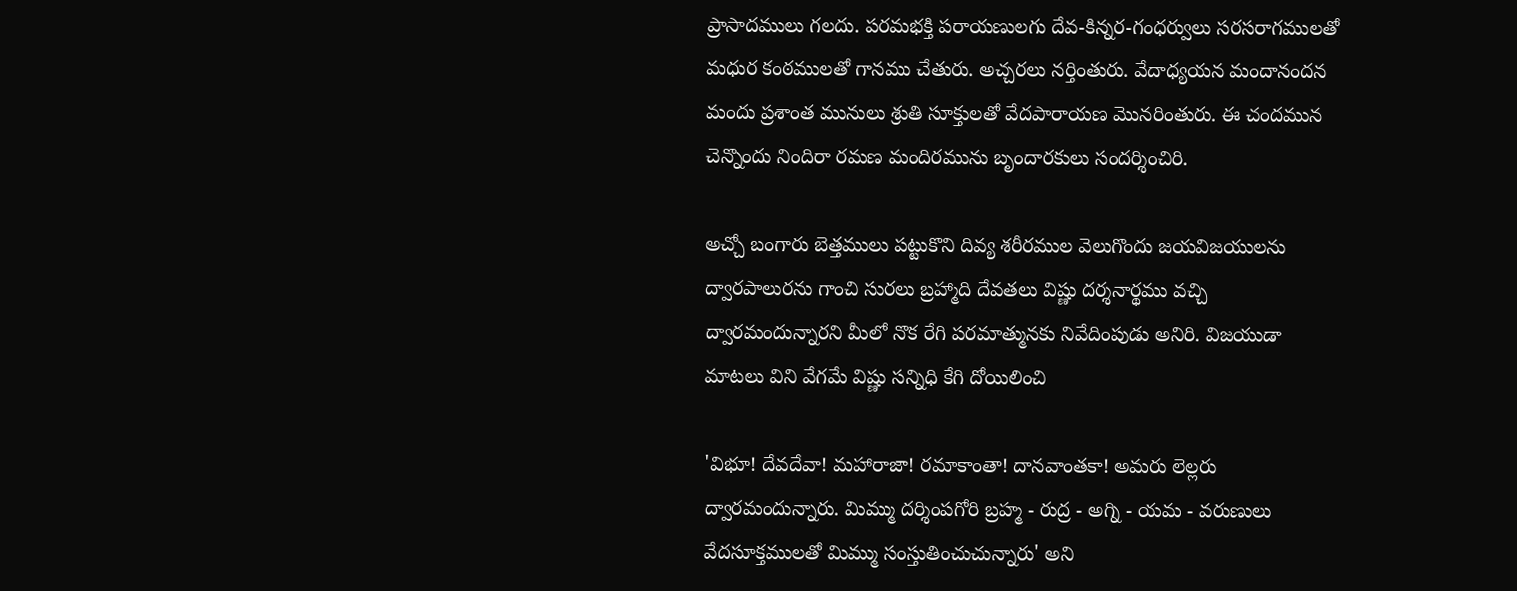ప్రాసాదములు గలదు. పరమభక్తి పరాయణులగు దేవ-కిన్నర-గంధర్వులు సరసరాగములతో మధుర కంఠములతో గానము చేతురు. అచ్చరలు నర్తింతురు. వేదాధ్యయన మందానందన మందు ప్రశాంత మునులు శ్రుతి సూక్తులతో వేదపారాయణ మొనరింతురు. ఈ చందమున చెన్నొందు నిందిరా రమణ మందిరమును బృందారకులు సందర్శించిరి.

అచ్చో బంగారు బెత్తములు పట్టుకొని దివ్య శరీరముల వెలుగొందు జయవిజయులను ద్వారపాలురను గాంచి సురలు బ్రహ్మాది దేవతలు విష్ణు దర్శనార్థము వచ్చి ద్వారమందున్నారని మీలో నొక రేగి పరమాత్మునకు నివేదింపుడు అనిరి. విజయుడా మాటలు విని వేగమే విష్ణు సన్నిధి కేగి దోయిలించి

'విభూ! దేవదేవా! మహారాజా! రమాకాంతా! దానవాంతకా! అమరు లెల్లరు ద్వారమందున్నారు. మిమ్ము దర్శింపగోరి బ్రహ్మ - రుద్ర - అగ్ని - యమ - వరుణులు వేదసూక్తములతో మిమ్ము సంస్తుతించుచున్నారు' అని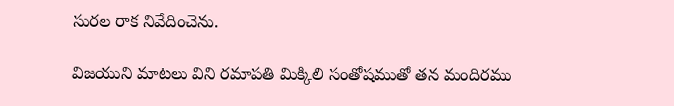సురల రాక నివేదించెను.

విజయుని మాటలు విని రమాపతి మిక్కిలి సంతోషముతో తన మందిరము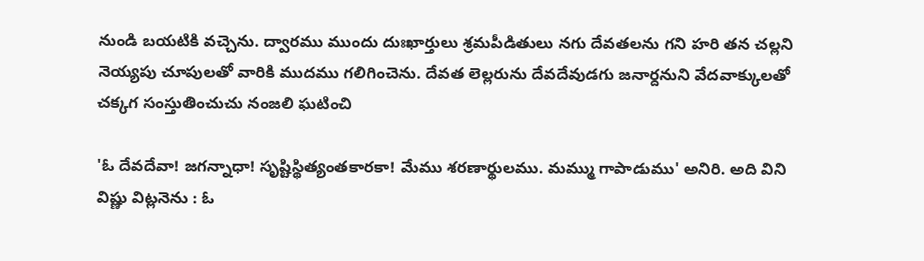నుండి బయటికి వచ్చెను. ద్వారము ముందు దుఃఖార్తులు శ్రమపీడితులు నగు దేవతలను గని హరి తన చల్లని నెయ్యపు చూపులతో వారికి ముదము గలిగించెను. దేవత లెల్లరును దేవదేవుడగు జనార్దనుని వేదవాక్కులతో చక్కగ సంస్తుతించుచు నంజలి ఘటించి

'ఓ దేవదేవా! జగన్నాధా! సృష్టిస్థిత్యంతకారకా! మేము శరణార్థులము. మమ్ము గాపాడుము' అనిరి. అది విని విష్ణు విట్లనెను : ఓ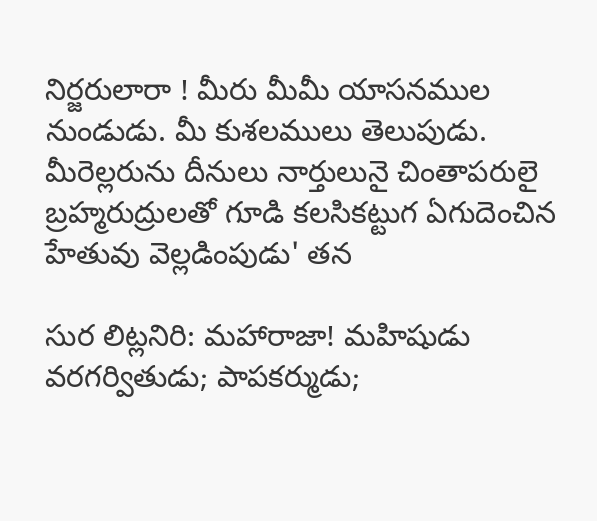నిర్జరులారా ! మీరు మీమీ యాసనముల నుండుడు. మీ కుశలములు తెలుపుడు. మీరెల్లరును దీనులు నార్తులునై చింతాపరులై బ్రహ్మరుద్రులతో గూడి కలసికట్టుగ ఏగుదెంచిన హేతువు వెల్లడింపుడు' తన

సుర లిట్లనిరి: మహారాజా! మహిషుడు వరగర్వితుడు; పాపకర్ముడు;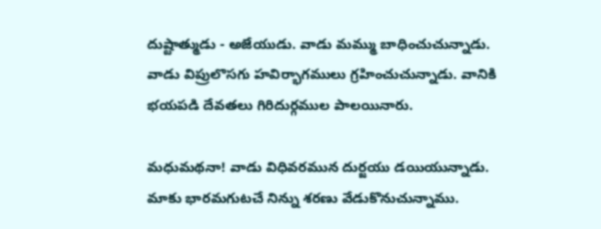దుష్టాత్ముడు - అజేయుడు. వాడు మమ్ము బాధించుచున్నాడు. వాడు విప్రులొసగు హవిర్భాగములు గ్రహించుచున్నాడు. వానికి భయపడి దేవతలు గిరిదుర్గముల పాలయినారు.

మధుమథనా! వాడు విధివరమున దుర్జయు డయియున్నాడు. మాకు భారమగుటచే నిన్ను శరణు వేడుకొనుచున్నాము.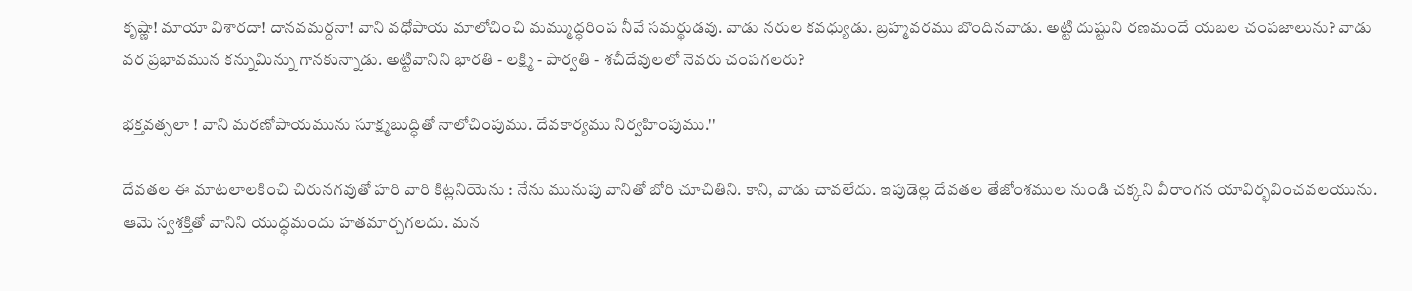కృష్ణా! మాయా విశారదా! దానవమర్దనా! వాని వధోపాయ మాలోచించి మమ్ముద్ధరింప నీవే సమర్థుడవు. వాడు నరుల కవధ్యుడు. బ్రహ్మవరము బొందినవాడు. అట్టి దుష్టుని రణమందే యబల చంపజాలును? వాడు వర ప్రభావమున కన్నుమిన్ను గానకున్నాడు. అట్టివానిని భారతి - లక్ష్మి - పార్వతి - శచీదేవులలో నెవరు చంపగలరు?

భక్తవత్సలా ! వాని మరణోపాయమును సూక్ష్మబుద్ధితో నాలోచింపుము. దేవకార్యము నిర్వహింపుము.''

దేవతల ఈ మాటలాలకించి చిరునగవుతో హరి వారి కిట్లనియెను : నేను మునుపు వానితో బోరి చూచితిని. కాని, వాడు చావలేదు. ఇపుడెల్ల దేవతల తేజోంశముల నుండి చక్కని వీరాంగన యావిర్భవించవలయును. ఆమె స్వశక్తితో వానిని యుద్ధమందు హతమార్చగలదు. మన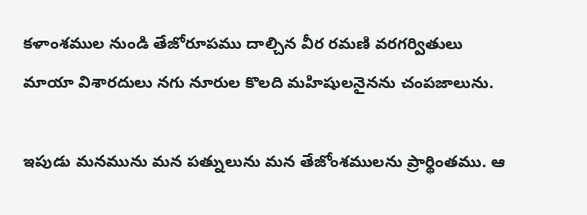కళాంశముల నుండి తేజోరూపము దాల్చిన వీర రమణి వరగర్వితులు మాయా విశారదులు నగు నూరుల కొలది మహిషులనైనను చంపజాలును.

ఇపుడు మనమును మన పత్నులును మన తేజోంశములను ప్రార్థింతము. ఆ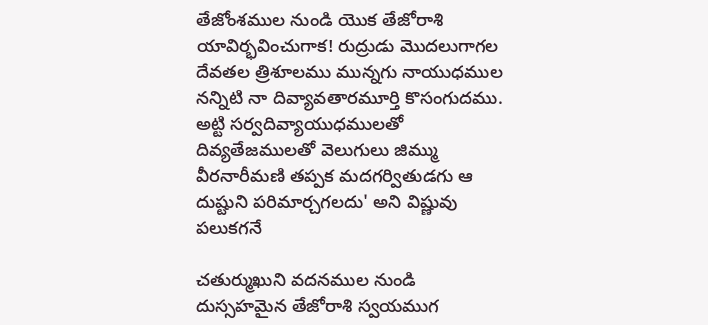తేజోంశముల నుండి యొక తేజోరాశి యావిర్భవించుగాక! రుద్రుడు మొదలుగాగల దేవతల త్రిశూలము మున్నగు నాయుధముల నన్నిటి నా దివ్యావతారమూర్తి కొసంగుదము. అట్టి సర్వదివ్యాయుధములతో దివ్యతేజములతో వెలుగులు జిమ్ము వీరనారీమణి తప్పక మదగర్వితుడగు ఆ దుష్టుని పరిమార్చగలదు' అని విష్ణువు పలుకగనే

చతుర్ముఖుని వదనముల నుండి దుస్సహమైన తేజోరాశి స్వయముగ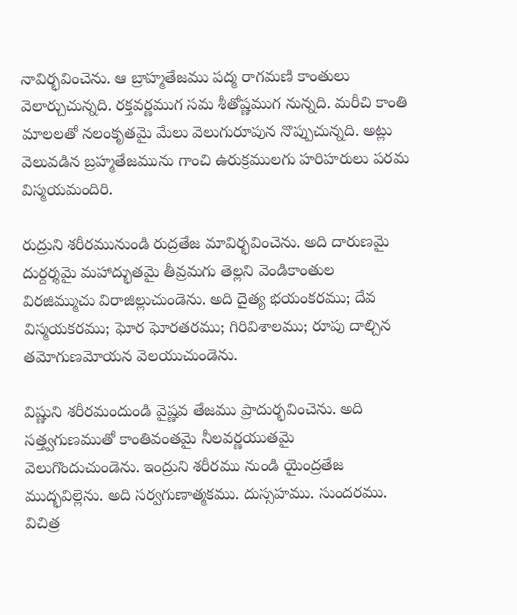నావిర్భవించెను. ఆ బ్రాహ్మతేజము పద్మ రాగమణి కాంతులు వెలార్చుచున్నది. రక్తవర్ణముగ సమ శీతోష్ణముగ నున్నది. మరీచి కాంతి మాలలతో నలంకృతమై మేలు వెలుగురూపున నొప్పుచున్నది. అట్లు వెలువడిన బ్రహ్మతేజమును గాంచి ఉరుక్రములగు హరిహరులు పరమ విస్మయమందిరి.

రుద్రుని శరీరమునుండి రుద్రతేజ మావిర్భవించెను. అది దారుణమై దుర్దర్శమై మహాద్భుతమై తీవ్రమగు తెల్లని వెండికాంతుల విరజిమ్ముచు విరాజిల్లుచుండెను. అది దైత్య భయంకరము; దేవ విస్మయకరము; ఘోర ఘోరతరము; గిరివిశాలము; రూపు దాల్చిన తమోగుణమోయన వెలయుచుండెను.

విష్ణుని శరీరమందుండి వైష్ణవ తేజము ప్రాదుర్భవించెను. అది సత్త్వగుణముతో కాంతివంతమై నీలవర్ణయుతమై వెలుగొందుచుండెను. ఇంద్రుని శరీరము నుండి యైంద్రతేజ ముద్భవిల్లెను. అది సర్వగుణాత్మకము. దుస్సహము. సుందరము. విచిత్ర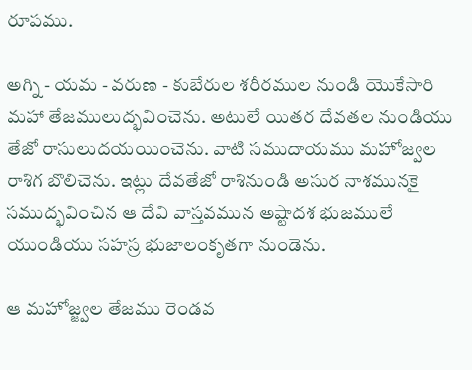రూపము.

అగ్ని - యమ - వరుణ - కుబేరుల శరీరముల నుండి యొకేసారి మహా తేజములుద్భవించెను. అటులే యితర దేవతల నుండియు తేజో రాసులుదయయించెను. వాటి సముదాయము మహోజ్వల రాశిగ బొలిచెను. ఇట్లు దేవతేజో రాశినుండి అసుర నాశమునకై సముద్భవించిన ఆ దేవి వాస్తవమున అష్టాదశ భుజములే యుండియు సహస్ర భుజాలంకృతగా నుండెను.

ఆ మహోజ్జ్వల తేజము రెండవ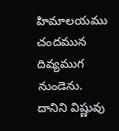హిమాలయము చందమున దివ్యముగ నుండెను. దానిని విష్ణువు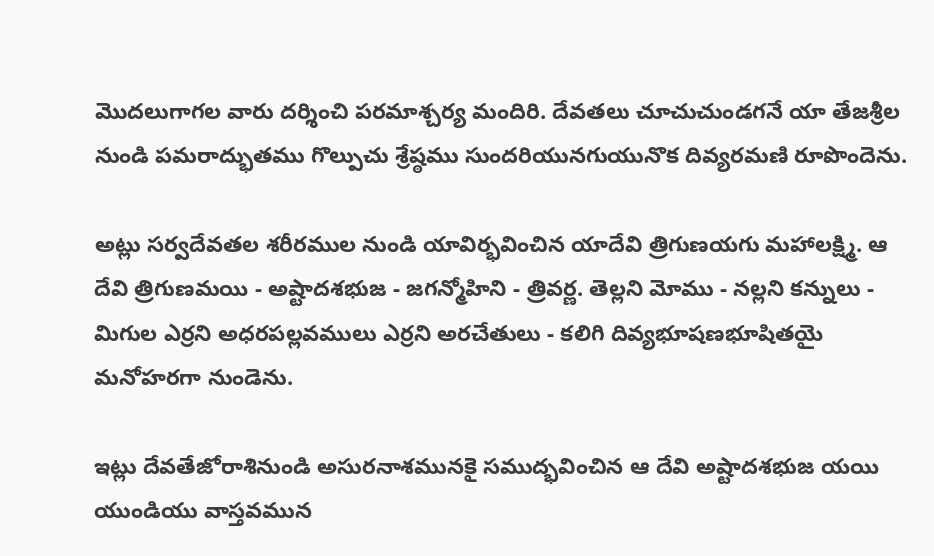మొదలుగాగల వారు దర్శించి పరమాశ్చర్య మందిరి. దేవతలు చూచుచుండగనే యా తేజశ్రీల నుండి పమరాద్భుతము గొల్పుచు శ్రేష్ఠము సుందరియునగుయునొక దివ్యరమణి రూపొందెను.

అట్లు సర్వదేవతల శరీరముల నుండి యావిర్భవించిన యాదేవి త్రిగుణయగు మహాలక్ష్మి. ఆ దేవి త్రిగుణమయి - అష్టాదశభుజ - జగన్మోహిని - త్రివర్ణ. తెల్లని మోము - నల్లని కన్నులు - మిగుల ఎర్రని అధరపల్లవములు ఎర్రని అరచేతులు - కలిగి దివ్యభూషణభూషితయై మనోహరగా నుండెను.

ఇట్లు దేవతేజోరాశినుండి అసురనాశమునకై సముద్భవించిన ఆ దేవి అష్టాదశభుజ యయి యుండియు వాస్తవమున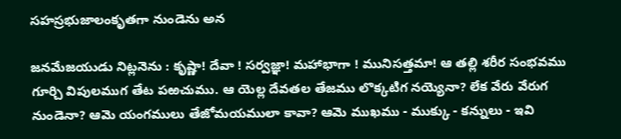సహస్రభుజాలంకృతగా నుండెను అన

జనమేజయుడు నిట్లనెను : కృష్ణా! దేవా ! సర్వజ్ఞా! మహాభాగా ! మునిసత్తమా! ఆ తల్లి శరీర సంభవము గూర్చి విపులముగ తేట పఱచుము. ఆ యెల్ల దేవతల తేజము లొక్కటిగ నయ్యెనా? లేక వేరు వేరుగ నుండెనా? ఆమె యంగములు తేజోమయములా కావా? ఆమె ముఖము - ముక్కు - కన్నులు - ఇవి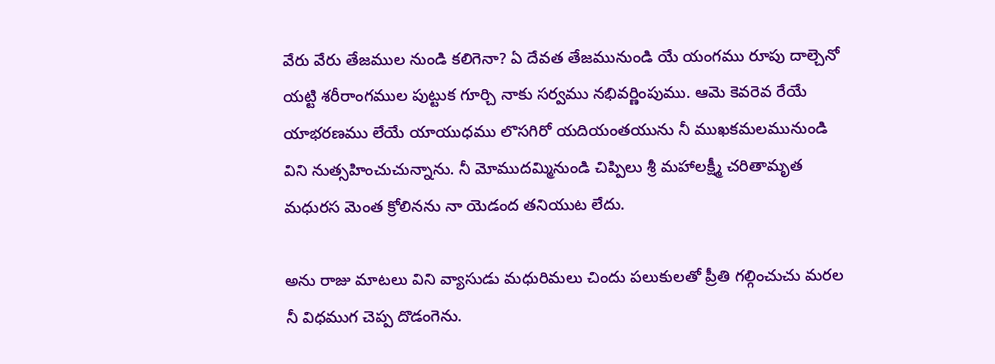వేరు వేరు తేజముల నుండి కలిగెనా? ఏ దేవత తేజమునుండి యే యంగము రూపు దాల్చెనో యట్టి శరీరాంగముల పుట్టుక గూర్చి నాకు సర్వము నభివర్ణింపుము. ఆమె కెవరెవ రేయే యాభరణము లేయే యాయుధము లొసగిరో యదియంతయును నీ ముఖకమలమునుండి విని నుత్సహించుచున్నాను. నీ మోముదమ్మినుండి చిప్పిలు శ్రీ మహాలక్ష్మీ చరితామృత మధురస మెంత క్రోలినను నా యెడంద తనియుట లేదు.

అను రాజు మాటలు విని వ్యాసుడు మధురిమలు చిందు పలుకులతో ప్రీతి గల్గించుచు మరల నీ విధముగ చెప్ప దొడంగెను.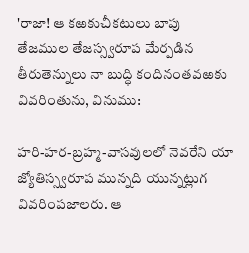'రాజా! ఆ కఱకుచీకటులు బాపు తేజముల తేజస్స్వరూప మేర్పడిన తీరుతెన్నులు నా బుద్ధి కందినంతవఱకు వివరింతును, వినుము:

హరి-హర-బ్రహ్మ-వాసవులలో నెవరేని యా జ్యోతిస్స్వరూప మున్నది యున్నట్లుగ వివరింపజాలరు. ఆ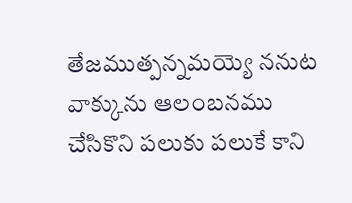తేజముత్పన్నమయ్యె ననుట వాక్కును ఆలంబనము చేసికొని పలుకు పలుకే కాని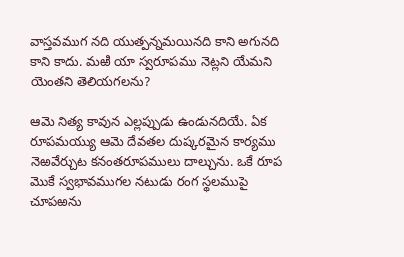వాస్తవముగ నది యుత్పన్నమయినది కాని అగునది కాని కాదు. మఱి యా స్వరూపము నెట్లని యేమని యెంతని తెలియగలను?

ఆమె నిత్య కావున ఎల్లప్పుడు ఉండునదియే. ఏక రూపమయ్యు ఆమె దేవతల దుష్కరమైన కార్యము నెఱవేర్చుట కనంతరూపములు దాల్చును. ఒకే రూప మొకే స్వభావముగల నటుడు రంగ స్థలముపై చూపఱను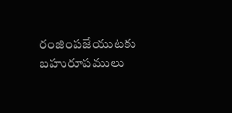రంజింపజేయుటకు బహురూపములు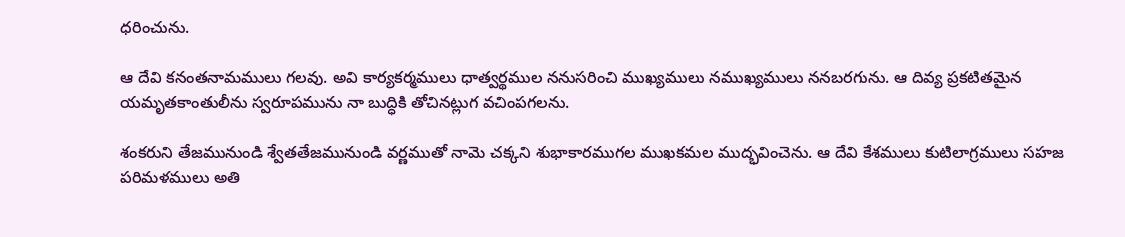ధరించును.

ఆ దేవి కనంతనామములు గలవు. అవి కార్యకర్మములు ధాత్వర్థముల ననుసరించి ముఖ్యములు నముఖ్యములు ననబరగును. ఆ దివ్య ప్రకటితమైన యమృతకాంతులీను స్వరూపమును నా బుద్ధికి తోచినట్లుగ వచింపగలను.

శంకరుని తేజమునుండి శ్వేతతేజమునుండి వర్ణముతో నామె చక్కని శుభాకారముగల ముఖకమల ముద్భవించెను. ఆ దేవి కేశములు కుటిలాగ్రములు సహజ పరిమళములు అతి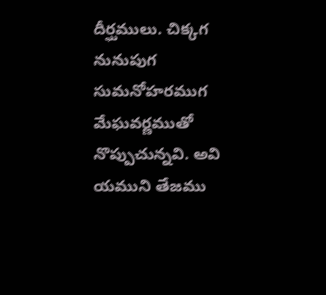దీర్ఘములు. చిక్కగ నునుపుగ సుమనోహరముగ మేఘవర్ణముతో నొప్పుచున్నవి. అవి యముని తేజము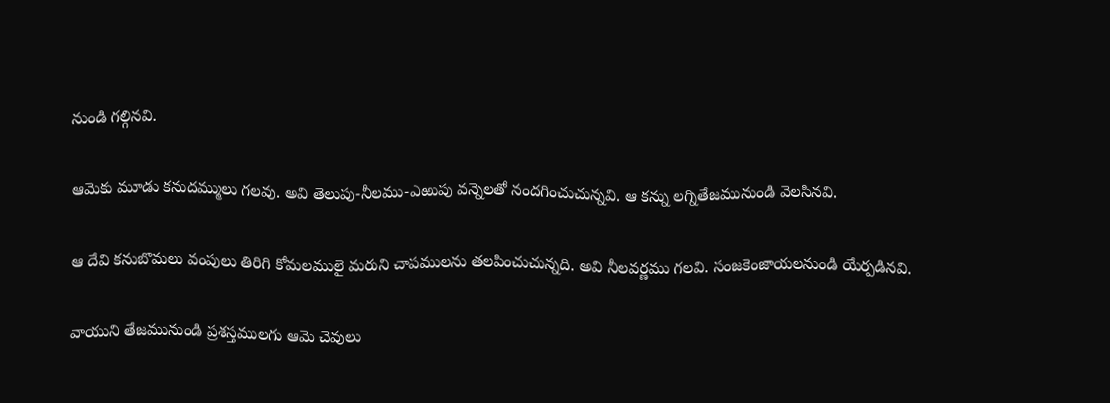నుండి గల్గినవి.

ఆమెకు మూడు కనుదమ్ములు గలవు. అవి తెలుపు-నీలము-ఎఱుపు వన్నెలతో నందగించుచున్నవి. ఆ కన్ను లగ్నితేజమునుండి వెలసినవి.

ఆ దేవి కనుబొమలు వంపులు తిరిగి కోమలములై మరుని చాపములను తలపించుచున్నది. అవి నీలవర్ణము గలవి. సంజకెంజాయలనుండి యేర్పడినవి.

వాయుని తేజమునుండి ప్రశస్తములగు ఆమె చెవులు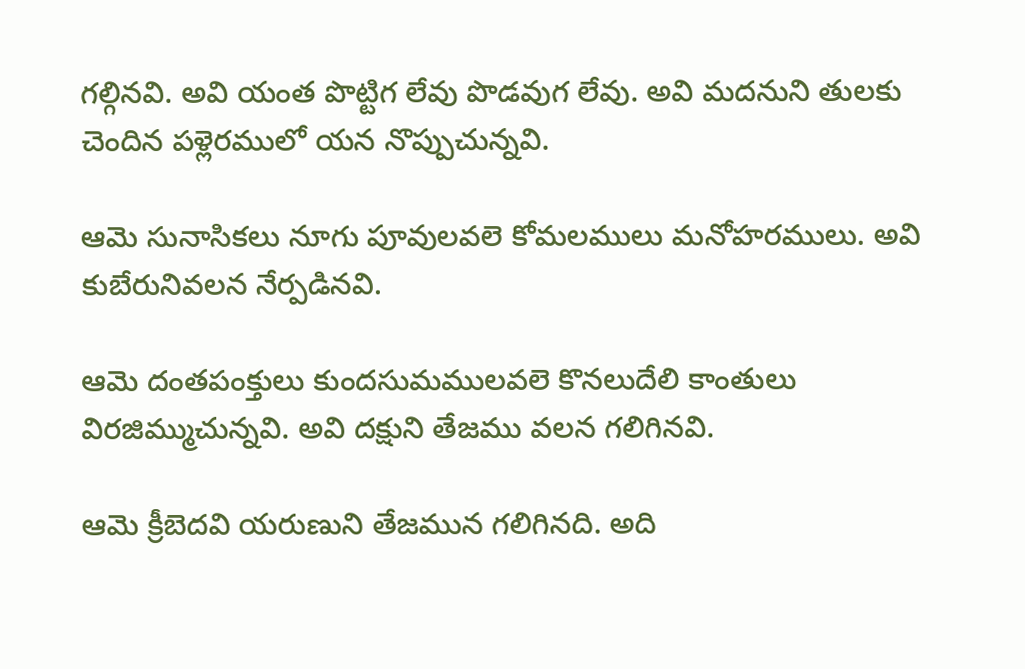గల్గినవి. అవి యంత పొట్టిగ లేవు పొడవుగ లేవు. అవి మదనుని తులకు చెందిన పళ్లెరములో యన నొప్పుచున్నవి.

ఆమె సునాసికలు నూగు పూవులవలె కోమలములు మనోహరములు. అవి కుబేరునివలన నేర్పడినవి.

ఆమె దంతపంక్తులు కుందసుమములవలె కొనలుదేలి కాంతులు విరజిమ్ముచున్నవి. అవి దక్షుని తేజము వలన గలిగినవి.

ఆమె క్రీబెదవి యరుణుని తేజమున గలిగినది. అది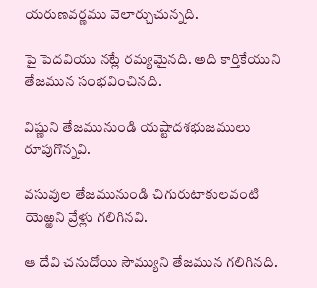యరుణవర్ణము వెలార్చుచున్నది.

పై పెదవియు నట్లే రమ్యమైనది. అది కార్తికేయుని తేజమున సంభవించినది.

విష్ణుని తేజమునుండి యష్టాదశభుజములు రూపుగొన్నవి.

వసువుల తేజమునుండి చిగురుటాకులవంటి యెఱ్ఱని వ్రేళ్లు గలిగినవి.

ఆ దేవి చనుదోయి సౌమ్యుని తేజమున గలిగినది.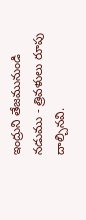ఇంద్రుని తేజమునుండి నడుము - త్రివళులు రూపు దాల్చినవి.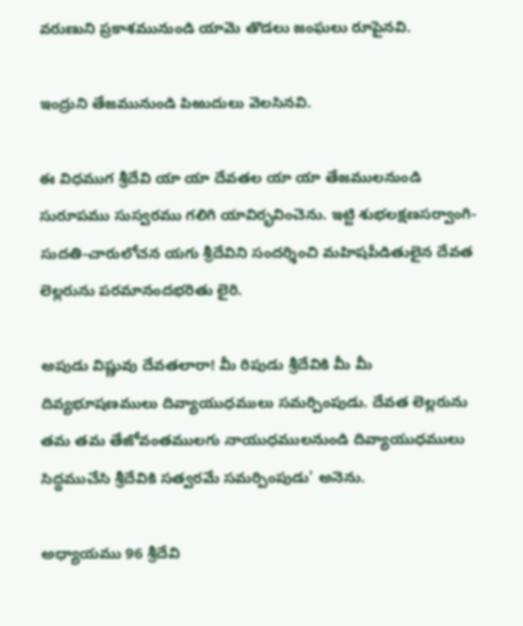వరుణుని ప్రకాశమునుండి యామె తొడలు జంఘలు రూపైనవి.

ఇంద్రుని తేజమునుండి పిఱుదులు వెలసినవి.

ఈ విధముగ శ్రీదేవి యా యా దేవతల యా యా తేజములనుండి సురూపము సుస్వరము గలిగి యావిర్భవించెను. ఇట్టి శుభలక్షణసర్వాంగి-సుదతి-చారులోచన యగు శ్రీదేవిని సందర్శించి మహిషపీడితులైన దేవత లెల్లరును పరమానందభరితు లైరి.

అపుడు విష్ణువు దేవతలారా! మీ రిపుడు శ్రీదేవికి మీ మీ దివ్యభూషణములు దివ్యాయుధములు సమర్పింపుడు. దేవత లెల్లరును తమ తమ తేజోవంతములగు నాయుధములనుండి దివ్యాయుధములు సిద్ధముచేసి శ్రీదేవికి సత్వరమే సమర్పింపుడు' అనెను.

అధ్యాయము 96 శ్రీదేవి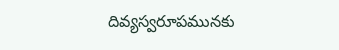దివ్యస్వరూపమునకు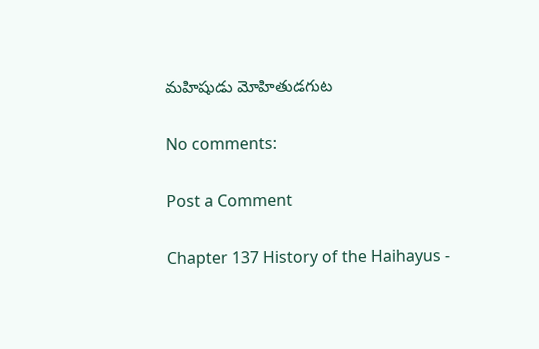మహిషుడు మోహితుడగుట

No comments:

Post a Comment

Chapter 137 History of the Haihayus -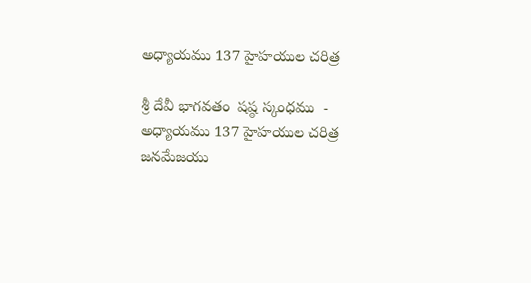అధ్యాయము 137 హైహయుల చరిత్ర

శ్రీ దేవీ భాగవతం  షష్ఠ స్కంధము  - అధ్యాయము 137 హైహయుల చరిత్ర జనమేజయు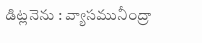డిట్లనెను : వ్యాసమునీంద్రా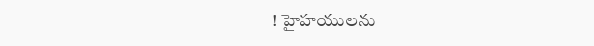! హైహయులను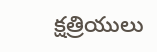క్షత్రియులు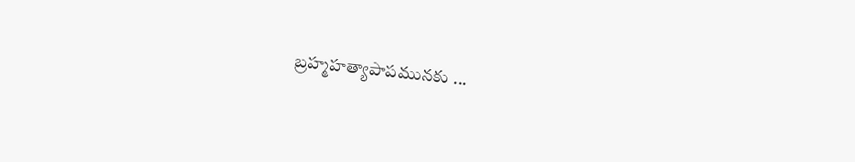బ్రహ్మహత్యాపాపమునకు ...